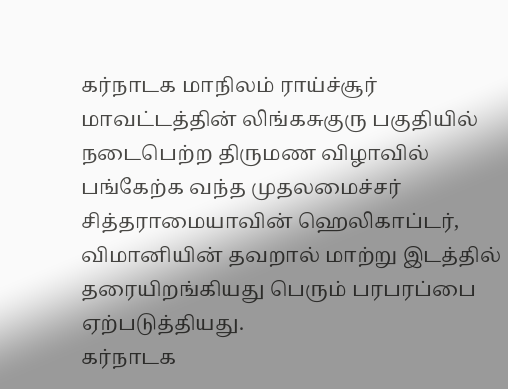கர்நாடக மாநிலம் ராய்ச்சூர் மாவட்டத்தின் லிங்கசுகுரு பகுதியில் நடைபெற்ற திருமண விழாவில் பங்கேற்க வந்த முதலமைச்சர் சித்தராமையாவின் ஹெலிகாப்டர், விமானியின் தவறால் மாற்று இடத்தில் தரையிறங்கியது பெரும் பரபரப்பை ஏற்படுத்தியது.
கர்நாடக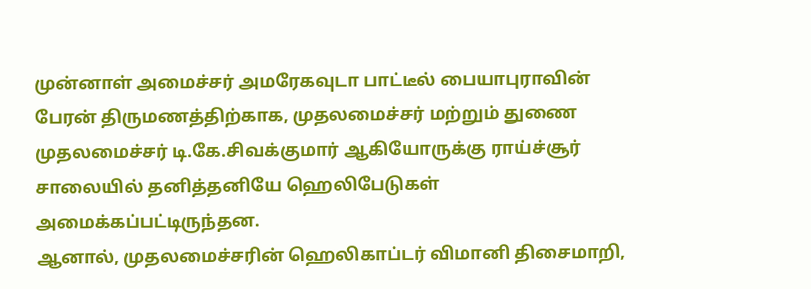முன்னாள் அமைச்சர் அமரேகவுடா பாட்டீல் பையாபுராவின் பேரன் திருமணத்திற்காக, முதலமைச்சர் மற்றும் துணை முதலமைச்சர் டி.கே.சிவக்குமார் ஆகியோருக்கு ராய்ச்சூர் சாலையில் தனித்தனியே ஹெலிபேடுகள் அமைக்கப்பட்டிருந்தன.
ஆனால், முதலமைச்சரின் ஹெலிகாப்டர் விமானி திசைமாறி,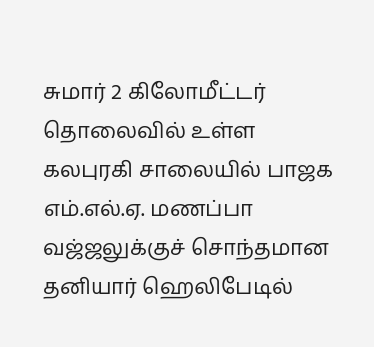சுமார் 2 கிலோமீட்டர் தொலைவில் உள்ள கலபுரகி சாலையில் பாஜக எம்.எல்.ஏ. மணப்பா வஜ்ஜலுக்குச் சொந்தமான தனியார் ஹெலிபேடில்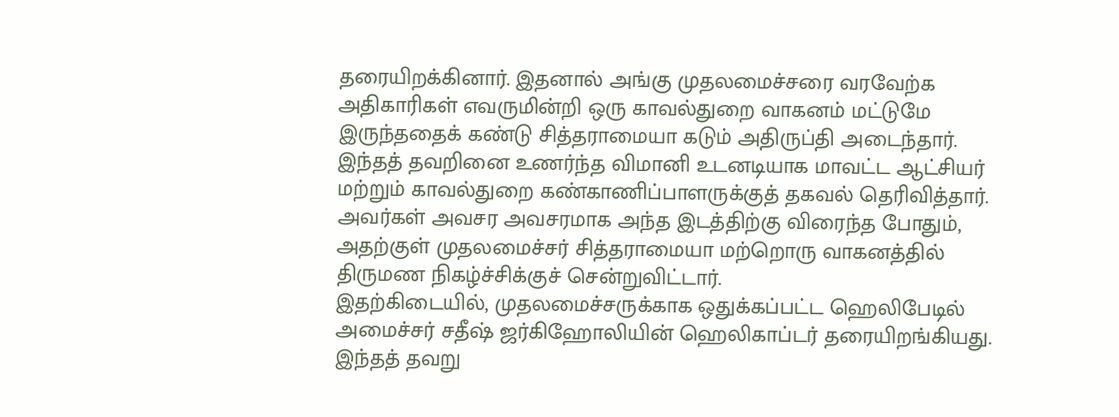தரையிறக்கினார். இதனால் அங்கு முதலமைச்சரை வரவேற்க அதிகாரிகள் எவருமின்றி ஒரு காவல்துறை வாகனம் மட்டுமே இருந்ததைக் கண்டு சித்தராமையா கடும் அதிருப்தி அடைந்தார்.
இந்தத் தவறினை உணர்ந்த விமானி உடனடியாக மாவட்ட ஆட்சியர் மற்றும் காவல்துறை கண்காணிப்பாளருக்குத் தகவல் தெரிவித்தார். அவர்கள் அவசர அவசரமாக அந்த இடத்திற்கு விரைந்த போதும், அதற்குள் முதலமைச்சர் சித்தராமையா மற்றொரு வாகனத்தில் திருமண நிகழ்ச்சிக்குச் சென்றுவிட்டார்.
இதற்கிடையில், முதலமைச்சருக்காக ஒதுக்கப்பட்ட ஹெலிபேடில் அமைச்சர் சதீஷ் ஜர்கிஹோலியின் ஹெலிகாப்டர் தரையிறங்கியது. இந்தத் தவறு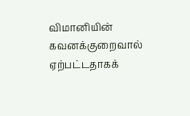விமானியின் கவனக்குறைவால் ஏற்பட்டதாகக்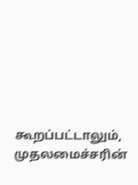கூறப்பட்டாலும், முதலமைச்சரின்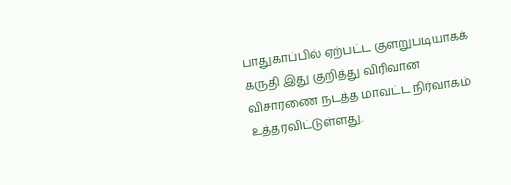பாதுகாப்பில் ஏற்பட்ட குளறுபடியாகக் கருதி இது குறித்து விரிவான விசாரணை நடத்த மாவட்ட நிர்வாகம் உத்தரவிட்டுள்ளது.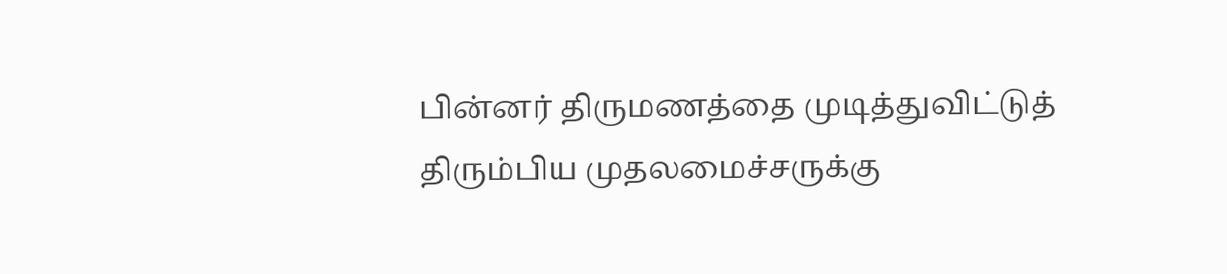பின்னர் திருமணத்தை முடித்துவிட்டுத் திரும்பிய முதலமைச்சருக்கு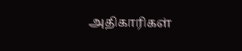அதிகாரிகள்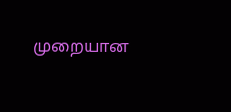முறையான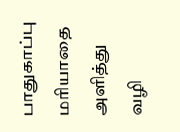பாதுகாப்பு மரியாதை அளித்து வழி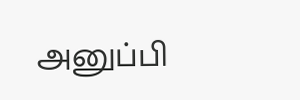அனுப்பி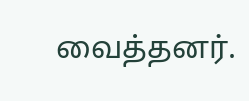வைத்தனர்.